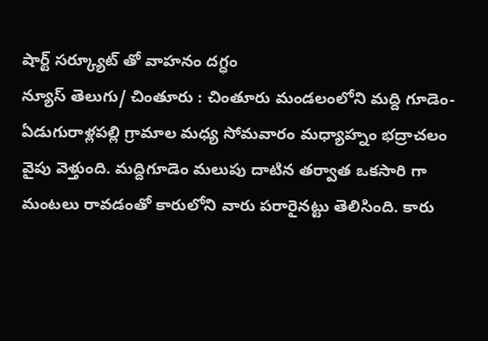షార్ట్ సర్క్యూట్ తో వాహనం దగ్ధం
న్యూస్ తెలుగు/ చింతూరు : చింతూరు మండలంలోని మద్ది గూడెం- ఏడుగురాళ్లపల్లి గ్రామాల మధ్య సోమవారం మధ్యాహ్నం భద్రాచలం వైపు వెళ్తుంది. మద్దిగూడెం మలుపు దాటిన తర్వాత ఒకసారి గా మంటలు రావడంతో కారులోని వారు పరారైనట్టు తెలిసింది. కారు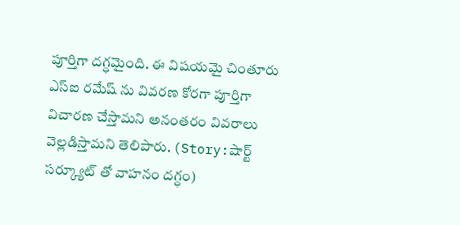పూర్తిగా దగ్ధమైంది. ఈ విషయమై చింతూరు ఎస్ఐ రమేష్ ను వివరణ కోరగా పూర్తిగా విచారణ చేస్తామని అనంతరం వివరాలు వెల్లడిస్తామని తెలిపారు. (Story:షార్ట్ సర్క్యూట్ తో వాహనం దగ్ధం)